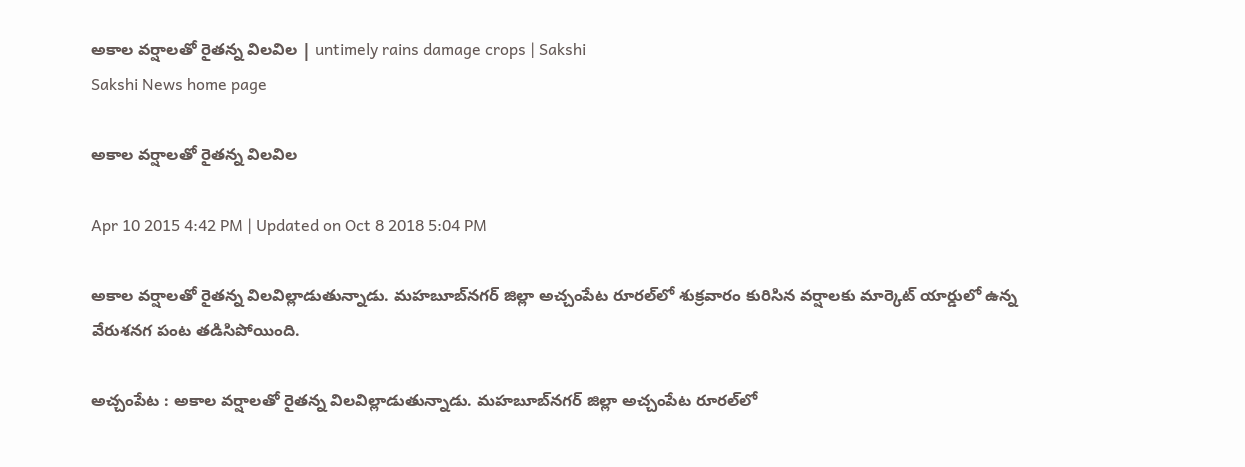అకాల వర్షాలతో రైతన్న విలవిల | untimely rains damage crops | Sakshi
Sakshi News home page

అకాల వర్షాలతో రైతన్న విలవిల

Apr 10 2015 4:42 PM | Updated on Oct 8 2018 5:04 PM

అకాల వర్షాలతో రైతన్న విలవిల్లాడుతున్నాడు. మహబూబ్‌నగర్ జిల్లా అచ్చంపేట రూరల్‌లో శుక్రవారం కురిసిన వర్షాలకు మార్కెట్ యార్డులో ఉన్న వేరుశనగ పంట తడిసిపోయింది.

అచ్చంపేట : అకాల వర్షాలతో రైతన్న విలవిల్లాడుతున్నాడు. మహబూబ్‌నగర్ జిల్లా అచ్చంపేట రూరల్‌లో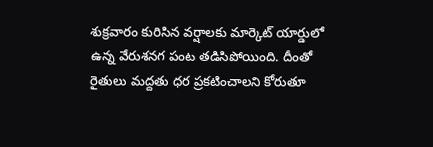శుక్రవారం కురిసిన వర్షాలకు మార్కెట్ యార్డులో ఉన్న వేరుశనగ పంట తడిసిపోయింది. దీంతో రైతులు మద్దతు ధర ప్రకటించాలని కోరుతూ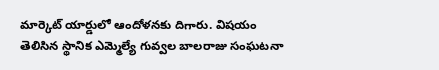మార్కెట్ యార్డులో ఆందోళనకు దిగారు. విషయం తెలిసిన స్థానిక ఎమ్మెల్యే గువ్వల బాలరాజు సంఘటనా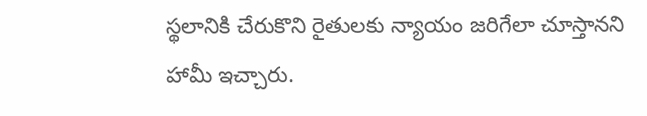స్థలానికి చేరుకొని రైతులకు న్యాయం జరిగేలా చూస్తానని హామీ ఇచ్చారు.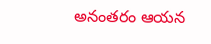అనంతరం ఆయన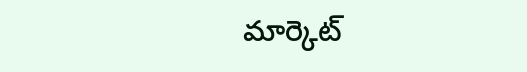మార్కెట్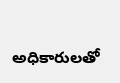అధికారులతో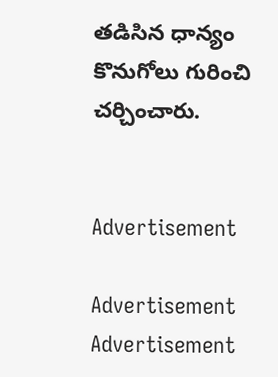తడిసిన ధాన్యం కొనుగోలు గురించి చర్చించారు.


Advertisement

Advertisement
Advertisement